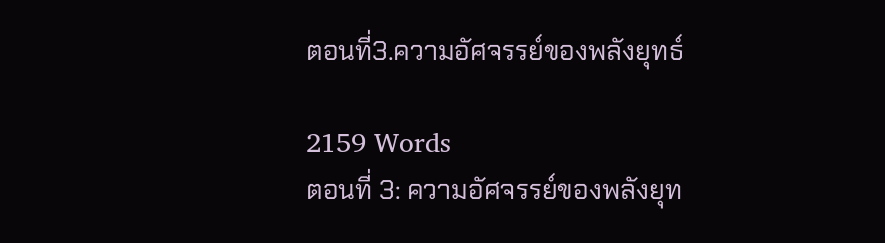ตอนที่3.ความอัศจรรย์ของพลังยุทธ์

2159 Words
ตอนที่ 3: ความอัศจรรย์ของพลังยุท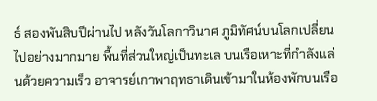ธ์ สองพันสิบปีผ่านไป หลังวันโลกาวินาศ ภูมิทัศน์บนโลกเปลี่ยนไปอย่างมากมาย พื้นที่ส่วนใหญ่เป็นทะเล บนเรือเหาะที่กำลังแล่นด้วยความเร็ว อาจารย์เกาพาฤทธาเดินเข้ามาในห้องพักบนเรือ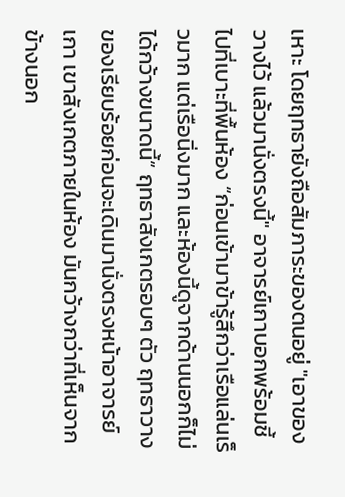เหาะ โดยฤทธายังถือสัมภาระของตนอยู่ "เอาของวางไว้ แล้วมานั่งตรงนี้" อาจารย์เกาบอกพร้อมชี้ไปที่เบาะที่พื้นห้อง “ก่อนเข้ามาข้ารู้สึกว่าเรือแล่นเร็วมาก แต่เรือนิ่งมาก และห้องนี้ดูจากด้านนอกก็ไม่ได้กว้างขนาดนี้” ฤทธาสังเกตรอบๆ ตัว ฤทธาวางของเรียบร้อยก่อนจะเดินมานั่งตรงหน้าอาจารย์เกา เขาสังเกตภายในห้อง มันกว้างกว่าที่เห็นจากข้างนอก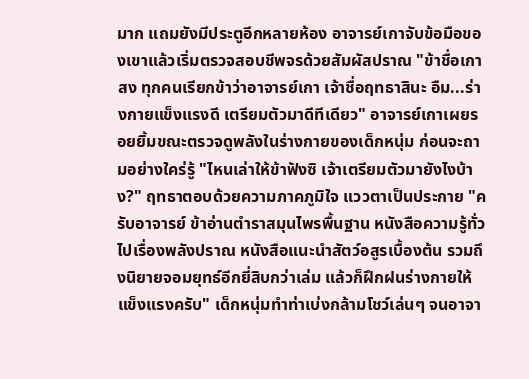มาก แถมยังมีประตูอีกหลายห้อง อาจารย์เกาจับข้อมือของเขาแล้วเริ่มตรวจสอบชีพจรด้วยสัมผัสปราณ "ข้าชื่อเกาสง ทุกคนเรียกข้าว่าอาจารย์เกา เจ้าชื่อฤทธาสินะ อืม...ร่างกายแข็งแรงดี เตรียมตัวมาดีทีเดียว" อาจารย์เกาเผยรอยยิ้มขณะตรวจดูพลังในร่างกายของเด็กหนุ่ม ก่อนจะถามอย่างใคร่รู้ "ไหนเล่าให้ข้าฟังซิ เจ้าเตรียมตัวมายังไงบ้าง?" ฤทธาตอบด้วยความภาคภูมิใจ แววตาเป็นประกาย "ครับอาจารย์ ข้าอ่านตำราสมุนไพรพื้นฐาน หนังสือความรู้ทั่วไปเรื่องพลังปราณ หนังสือแนะนำสัตว์อสูรเบื้องต้น รวมถึงนิยายจอมยุทธ์อีกยี่สิบกว่าเล่ม แล้วก็ฝึกฝนร่างกายให้แข็งแรงครับ" เด็กหนุ่มทำท่าเบ่งกล้ามโชว์เล่นๆ จนอาจา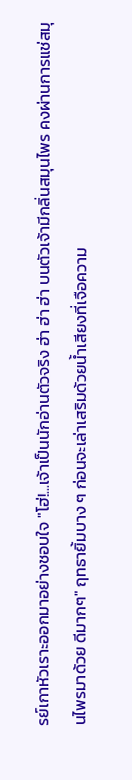รย์เกาหัวเราะออกมาอย่างชอบใจ "โฮ่!...เจ้าเป็นนักอ่านตัวจริง ฮ่า ฮ่า ฮ่า บนตัวเจ้ามีกลิ่นสมุนไพร คงผ่านการแช่สมุนไพรมาด้วย ดีมากๆ" ฤทธายิ้มบาง ๆ ก่อนจะเล่าเสริมด้วยน้ำเสียงที่เจือความ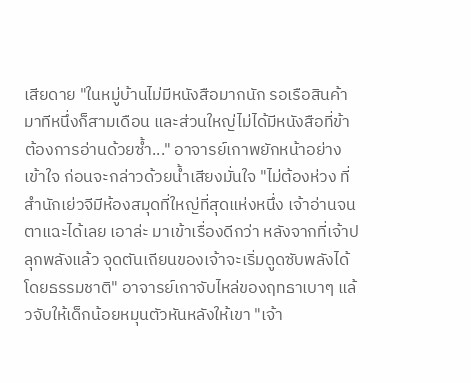เสียดาย "ในหมู่บ้านไม่มีหนังสือมากนัก รอเรือสินค้ามาทีหนึ่งก็สามเดือน และส่วนใหญ่ไม่ได้มีหนังสือที่ข้าต้องการอ่านด้วยซ้ำ..." อาจารย์เกาพยักหน้าอย่างเข้าใจ ก่อนจะกล่าวด้วยน้ำเสียงมั่นใจ "ไม่ต้องห่วง ที่สำนักเย่วจีมีห้องสมุดที่ใหญ่ที่สุดแห่งหนึ่ง เจ้าอ่านจนตาแฉะได้เลย เอาล่ะ มาเข้าเรื่องดีกว่า หลังจากที่เจ้าปลุกพลังแล้ว จุดตันเถียนของเจ้าจะเริ่มดูดซับพลังได้โดยธรรมชาติ" อาจารย์เกาจับไหล่ของฤทธาเบาๆ แล้วจับให้เด็กน้อยหมุนตัวหันหลังให้เขา "เจ้า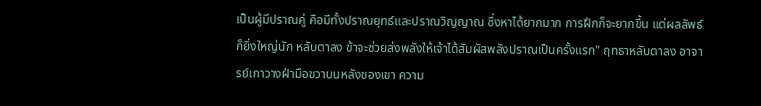เป็นผู้มีปราณคู่ คือมีทั้งปราณยุทธ์และปราณวิญญาณ ซึ่งหาได้ยากมาก การฝึกก็จะยากขึ้น แต่ผลลัพธ์ก็ยิ่งใหญ่นัก หลับตาลง ข้าจะช่วยส่งพลังให้เจ้าได้สัมผัสพลังปราณเป็นครั้งแรก" ฤทธาหลับตาลง อาจารย์เกาวางฝ่ามือขวาบนหลังของเขา ความ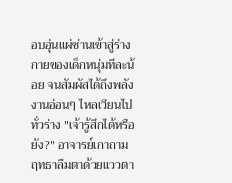อบอุ่นแผ่ซ่านเข้าสู่ร่างกายของเด็กหนุ่มทีละน้อย จนสัมผัสได้ถึงพลังงานอ่อนๆ ไหลเวียนไปทั่วร่าง "เจ้ารู้สึกได้หรือยัง?" อาจารย์เกาถาม ฤทธาลืมตาด้วยแววตา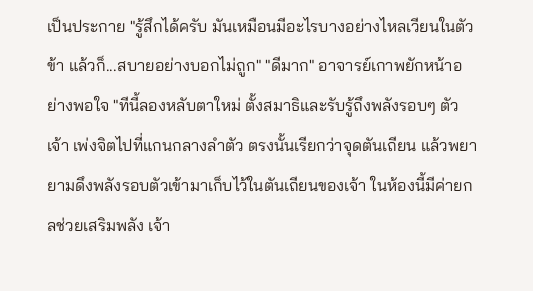เป็นประกาย "รู้สึกได้ครับ มันเหมือนมีอะไรบางอย่างไหลเวียนในตัวข้า แล้วก็...สบายอย่างบอกไม่ถูก" "ดีมาก" อาจารย์เกาพยักหน้าอย่างพอใจ "ทีนี้ลองหลับตาใหม่ ตั้งสมาธิและรับรู้ถึงพลังรอบๆ ตัวเจ้า เพ่งจิตไปที่แกนกลางลำตัว ตรงนั้นเรียกว่าจุดตันเถียน แล้วพยายามดึงพลังรอบตัวเข้ามาเก็บไว้ในตันเถียนของเจ้า ในห้องนี้มีค่ายกลช่วยเสริมพลัง เจ้า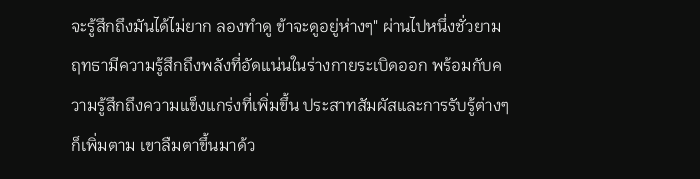จะรู้สึกถึงมันได้ไม่ยาก ลองทำดู ข้าจะดูอยู่ห่างๆ" ผ่านไปหนึ่งชั่วยาม ฤทธามีความรู้สึกถึงพลังที่อัดแน่นในร่างกายระเบิดออก พร้อมกับความรู้สึกถึงความแข็งแกร่งที่เพิ่มขึ้น ประสาทสัมผัสและการรับรู้ต่างๆ ก็เพิ่มตาม เขาลืมตาขึ้นมาด้ว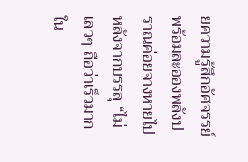ยความรู้สึกอัศจรรย์ พร้อมละอองพลังปราณค่อยจางหายไป หลังจากบรรลุ “ไม่เลวๆ ถือว่าเร็วมากใน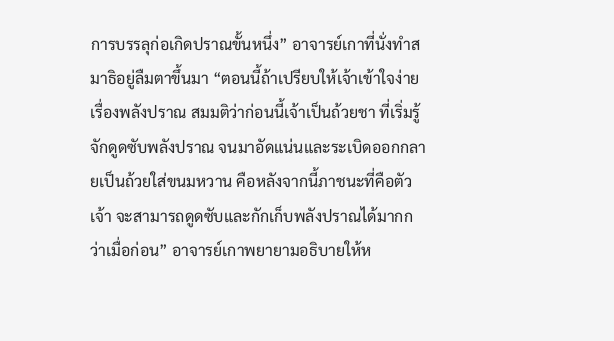การบรรลุก่อเกิดปราณขั้นหนึ่ง” อาจารย์เกาที่นั่งทำสมาธิอยู่ลืมตาขึ้นมา “ตอนนี้ถ้าเปรียบให้เจ้าเข้าใจง่ายเรื่องพลังปราณ สมมติว่าก่อนนี้เจ้าเป็นถ้วยชา ที่เริ่มรู้จักดูดซับพลังปราณ จนมาอัดแน่นและระเบิดออกกลายเป็นถ้วยใส่ขนมหวาน คือหลังจากนี้ภาชนะที่คือตัวเจ้า จะสามารถดูดซับและกักเก็บพลังปราณได้มากกว่าเมื่อก่อน” อาจารย์เกาพยายามอธิบายให้ห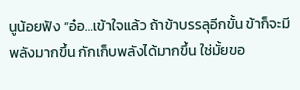นูน้อยฟัง “อ๋อ…เข้าใจแล้ว ถ้าข้าบรรลุอีกขั้น ข้าก็จะมีพลังมากขึ้น กักเก็บพลังได้มากขึ้น ใช่มั้ยขอ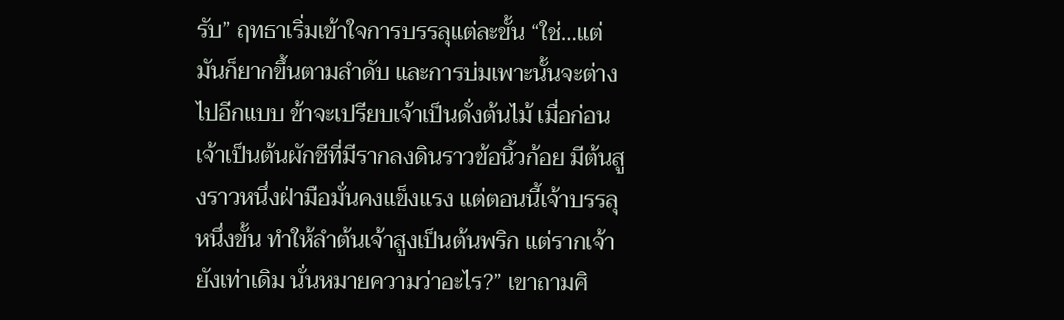รับ” ฤทธาเริ่มเข้าใจการบรรลุแต่ละขั้น “ใช่…แต่มันก็ยากขึ้นตามลำดับ และการบ่มเพาะนั้นจะต่างไปอีกแบบ ข้าจะเปรียบเจ้าเป็นดั่งต้นไม้ เมื่อก่อนเจ้าเป็นต้นผักชีที่มีรากลงดินราวข้อนิ้วก้อย มีต้นสูงราวหนึ่งฝ่ามือมั่นคงแข็งแรง แต่ตอนนี้เจ้าบรรลุหนึ่งขั้น ทำให้ลำต้นเจ้าสูงเป็นต้นพริก แต่รากเจ้ายังเท่าเดิม นั่นหมายความว่าอะไร?” เขาถามศิ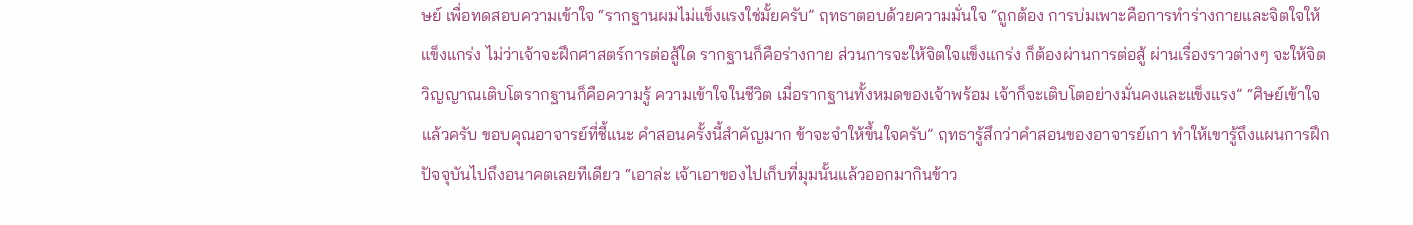ษย์ เพื่อทดสอบความเข้าใจ “รากฐานผมไม่แข็งแรงใช่มั้ยครับ” ฤทธาตอบด้วยความมั่นใจ “ถูกต้อง การบ่มเพาะคือการทำร่างกายและจิตใจให้แข็งแกร่ง ไม่ว่าเจ้าจะฝึกศาสตร์การต่อสู้ใด รากฐานก็คือร่างกาย ส่วนการจะให้จิตใจแข็งแกร่ง ก็ต้องผ่านการต่อสู้ ผ่านเรื่องราวต่างๆ จะให้จิตวิญญาณเติบโตรากฐานก็คือความรู้ ความเข้าใจในชีวิต เมื่อรากฐานทั้งหมดของเจ้าพร้อม เจ้าก็จะเติบโตอย่างมั่นคงและแข็งแรง” “ศิษย์เข้าใจแล้วครับ ขอบคุณอาจารย์ที่ชี้แนะ คำสอนครั้งนี้สำคัญมาก ข้าจะจำให้ขึ้นใจครับ” ฤทธารู้สึกว่าคำสอนของอาจารย์เกา ทำให้เขารู้ถึงแผนการฝึกปัจจุบันไปถึงอนาคตเลยทีเดียว “เอาล่ะ เจ้าเอาของไปเก็บที่มุมนั้นแล้วออกมากินข้าว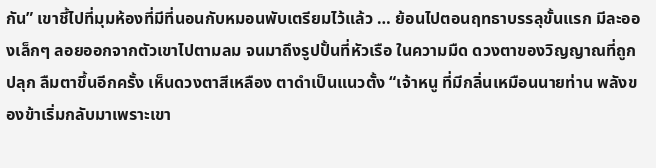กัน” เขาชี้ไปที่มุมห้องที่มีที่นอนกับหมอนพับเตรียมไว้แล้ว … ย้อนไปตอนฤทธาบรรลุขั้นแรก มีละอองเล็กๆ ลอยออกจากตัวเขาไปตามลม จนมาถึงรูปปั้นที่หัวเรือ ในความมืด ดวงตาของวิญญาณที่ถูกปลุก ลืมตาขึ้นอีกครั้ง เห็นดวงตาสีเหลือง ตาดำเป็นแนวตั้ง “เจ้าหนู ที่มีกลิ่นเหมือนนายท่าน พลังของข้าเริ่มกลับมาเพราะเขา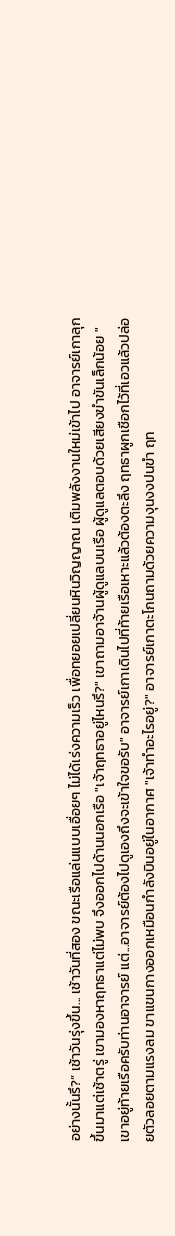อย่างนั้นรึ?” เช้าวันรุ่งขึ้น... เช้าวันที่สอง ขณะเรือแล่นแบบเอื่อยๆ ไม่ได้เร่งความเร็ว เพื่อทยอยเปลี่ยนหินวิญญาณ เติมพลังงานใหม่เข้าไป อาจารย์เกาลุกขึ้นมาแต่เช้าตรู่ เขามองหาฤทธาแต่ไม่พบ จึงออกไปด้านนอกเรือ "เจ้าฤทธาอยู่ไหนรึ?" เขาถามอาจ้านผู้ดูแลบนเรือ ผู้ดูแลตอบด้วยเสียงขำขันเล็กน้อย "เขาอยู่ท้ายเรือครับท่านอาจารย์ แต่...อาจารย์ต้องไปดูเองถึงจะเข้าใจขอรับ" อาจารย์เกาเดินไปที่ท้ายเรือเหาะแล้วต้องตะลึง ฤทธาผูกเชือกไว้ที่เอวแล้วปล่อยตัวลอยตามแรงลม ขาแขนกางออกเหมือนกำลังบินอยู่ในอากาศ "เจ้าทำอะไรอยู่?" อาจารย์เกาตะโกนถามด้วยความงุนงงปนขำ ฤท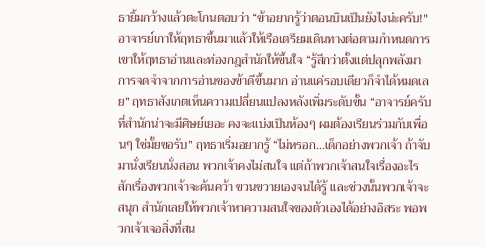ธายิ้มกว้างแล้วตะโกนตอบว่า “ข้าอยากรู้ว่าตอนบินเป็นยังไงน่ะครับ!" อาจารย์เกาให้ฤทธาขึ้นมาแล้วให้เรือเตรียมเดินทางต่อตามกำหนดการ เขาให้ฤทธาอ่านและท่องกฎสำนักให้ขึ้นใจ “รู้สึกว่าตั้งแต่ปลุกพลังมา การจดจำจากการอ่านของข้าดีขึ้นมาก อ่านแค่รอบเดียวก็จำได้หมดเลย” ฤทธาสังเกตเห็นความเปลี่ยนแปลงหลังเพิ่มระดับขั้น “อาจารย์ครับ ที่สำนักน่าจะมีศิษย์เยอะ คงจะแบ่งเป็นห้องๆ ผมต้องเรียนร่วมกับเพื่อนๆ ใช่มั้ยขอรับ” ฤทธาเริ่มอยากรู้ “ไม่หรอก…เด็กอย่างพวกเจ้า ถ้าจับมานั่งเรียนนั่งสอน พวกเจ้าคงไม่สนใจ แต่ถ้าพวกเจ้าสนใจเรื่องอะไรสักเรื่องพวกเจ้าจะค้นคว้า ขวนขวายเองจนได้รู้ และช่วงนั้นพวกเจ้าจะสนุก สำนักเลยให้พวกเจ้าหาความสนใจของตัวเองได้อย่างอิสระ พอพวกเจ้าเจอสิ่งที่สน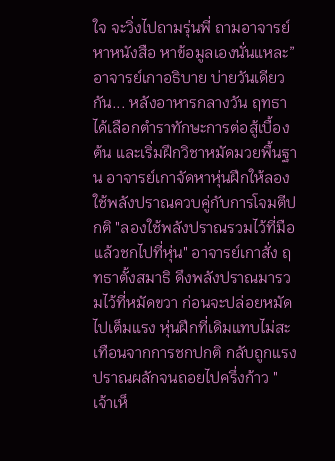ใจ จะวิ่งไปถามรุ่นพี่ ถามอาจารย์ หาหนังสือ หาข้อมูลเองนั่นแหละ” อาจารย์เกาอธิบาย บ่ายวันเดียวกัน... หลังอาหารกลางวัน ฤทธาได้เลือกตำราทักษะการต่อสู้เบื้องต้น และเริ่มฝึกวิชาหมัดมวยพื้นฐาน อาจารย์เกาจัดหาหุ่นฝึกให้ลองใช้พลังปราณควบคู่กับการโจมตีปกติ "ลองใช้พลังปราณรวมไว้ที่มือ แล้วชกไปที่หุ่น" อาจารย์เกาสั่ง ฤทธาตั้งสมาธิ ดึงพลังปราณมารวมไว้ที่หมัดขวา ก่อนจะปล่อยหมัดไปเต็มแรง หุ่นฝึกที่เดิมแทบไม่สะเทือนจากการชกปกติ กลับถูกแรงปราณผลักจนถอยไปครึ่งก้าว "เจ้าเห็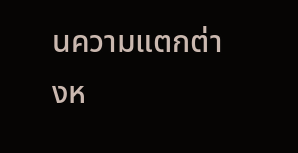นความแตกต่างห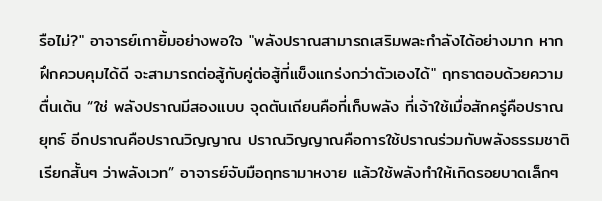รือไม่?" อาจารย์เกายิ้มอย่างพอใจ "พลังปราณสามารถเสริมพละกำลังได้อย่างมาก หากฝึกควบคุมได้ดี จะสามารถต่อสู้กับคู่ต่อสู้ที่แข็งแกร่งกว่าตัวเองได้" ฤทธาตอบด้วยความตื่นเต้น “ใช่ พลังปราณมีสองแบบ จุดตันเถียนคือที่เก็บพลัง ที่เจ้าใช้เมื่อสักครู่คือปราณยุทธ์ อีกปราณคือปราณวิญญาณ ปราณวิญญาณคือการใช้ปราณร่วมกับพลังธรรมชาติ เรียกสั้นๆ ว่าพลังเวท” อาจารย์จับมือฤทธามาหงาย แล้วใช้พลังทำให้เกิดรอยบาดเล็กๆ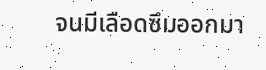จนมีเลือดซึมออกมา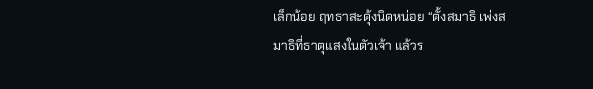เล็กน้อย ฤทธาสะดุ้งนิดหน่อย “ตั้งสมาธิ เพ่งสมาธิที่ธาตุแสงในตัวเจ้า แล้วร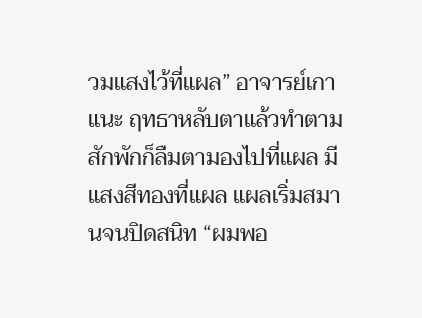วมแสงไว้ที่แผล” อาจารย์เกาแนะ ฤทธาหลับตาแล้วทำตาม สักพักก็ลืมตามองไปที่แผล มีแสงสีทองที่แผล แผลเริ่มสมานจนปิดสนิท “ผมพอ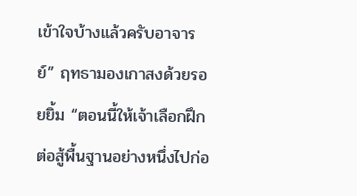เข้าใจบ้างแล้วครับอาจารย์” ฤทธามองเกาสงด้วยรอยยิ้ม “ตอนนี้ให้เจ้าเลือกฝึกต่อสู้พื้นฐานอย่างหนึ่งไปก่อ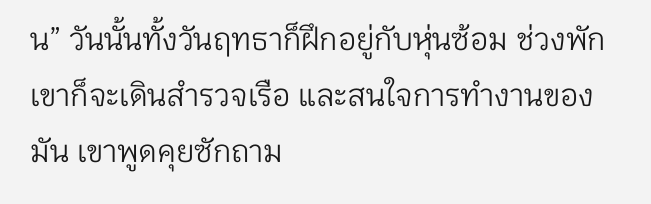น” วันนั้นทั้งวันฤทธาก็ฝึกอยู่กับหุ่นซ้อม ช่วงพักเขาก็จะเดินสำรวจเรือ และสนใจการทำงานของมัน เขาพูดคุยซักถาม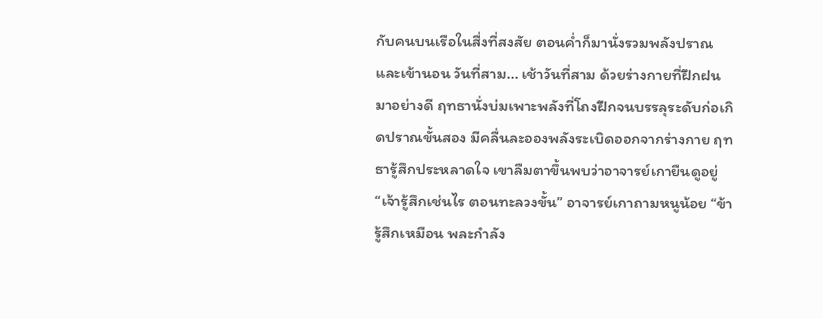กับคนบนเรือในสื่งที่สงสัย ตอนค่ำก็มานั่งรวมพลังปราณและเข้านอน วันที่สาม... เช้าวันที่สาม ด้วยร่างกายที่ฝึกฝนมาอย่างดี ฤทธานั่งบ่มเพาะพลังที่โถงฝึกจนบรรลุระดับก่อเกิดปราณขั้นสอง มีคลื่นละอองพลังระเบิดออกจากร่างกาย ฤทธารู้สึกประหลาดใจ เขาลืมตาขึ้นพบว่าอาจารย์เกายืนดูอยู่ “เจ้ารู้สึกเช่นไร ตอนทะลวงขั้น” อาจารย์เกาถามหนูน้อย “ข้ารู้สึกเหมือน พละกำลัง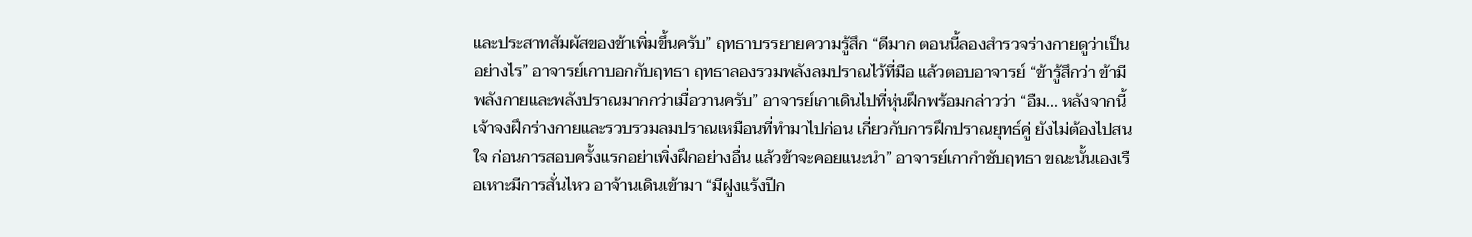และประสาทสัมผัสของข้าเพิ่มขึ้นครับ” ฤทธาบรรยายความรู้สึก “ดีมาก ตอนนี้ลองสำรวจร่างกายดูว่าเป็นอย่างไร” อาจารย์เกาบอกกับฤทธา ฤทธาลองรวมพลังลมปราณไว้ที่มือ แล้วตอบอาจารย์ “ข้ารู้สึกว่า ข้ามีพลังกายและพลังปราณมากกว่าเมื่อวานครับ” อาจารย์เกาเดินไปที่หุ่นฝึกพร้อมกล่าวว่า “อืม... หลังจากนี้เจ้าจงฝึกร่างกายและรวบรวมลมปราณเหมือนที่ทำมาไปก่อน เกี่ยวกับการฝึกปราณยุทธ์คู่ ยังไม่ต้องไปสนใจ ก่อนการสอบครั้งแรกอย่าเพิ่งฝึกอย่างอื่น แล้วข้าจะคอยแนะนำ” อาจารย์เกากำชับฤทธา ขณะนั้นเองเรือเหาะมีการสั่นไหว อาจ้านเดินเข้ามา “มีฝูงแร้งปีก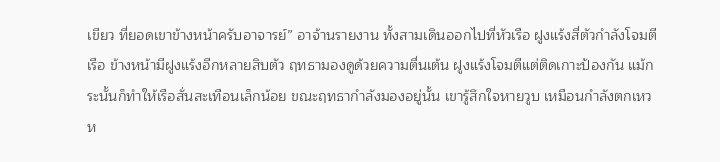เขียว ที่ยอดเขาข้างหน้าครับอาจารย์” อาจ้านรายงาน ทั้งสามเดินออกไปที่หัวเรือ ฝูงแร้งสี่ตัวกำลังโจมตีเรือ ข้างหน้ามีฝูงแร้งอีกหลายสิบตัว ฤทธามองดูด้วยความตื่นเต้น ฝูงแร้งโจมตีแต่ติดเกาะป้องกัน แม้กระนั้นก็ทำให้เรือสั่นสะเทือนเล็กน้อย ขณะฤทธากำลังมองอยู่นั้น เขารู้สึกใจหายวูบ เหมือนกำลังตกเหว ห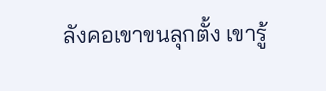ลังคอเขาขนลุกตั้ง เขารู้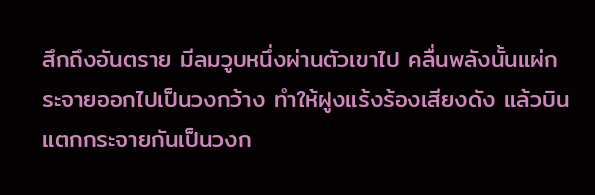สึกถึงอันตราย มีลมวูบหนึ่งผ่านตัวเขาไป คลื่นพลังนั้นแผ่กระจายออกไปเป็นวงกว้าง ทำให้ฝูงแร้งร้องเสียงดัง แล้วบินแตกกระจายกันเป็นวงก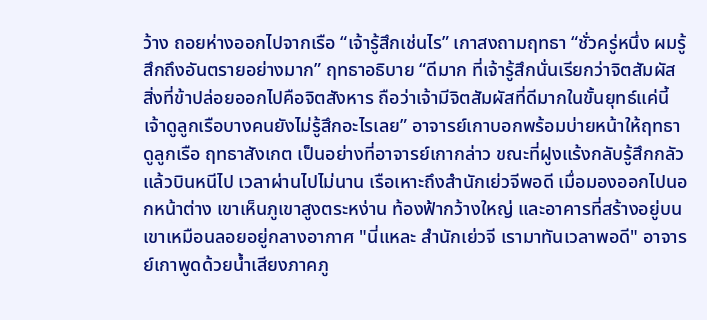ว้าง ถอยห่างออกไปจากเรือ “เจ้ารู้สึกเช่นไร” เกาสงถามฤทธา “ชั่วครู่หนึ่ง ผมรู้สึกถึงอันตรายอย่างมาก” ฤทธาอธิบาย “ดีมาก ที่เจ้ารู้สึกนั่นเรียกว่าจิตสัมผัส สิ่งที่ข้าปล่อยออกไปคือจิตสังหาร ถือว่าเจ้ามีจิตสัมผัสที่ดีมากในขั้นยุทธ์แค่นี้ เจ้าดูลูกเรือบางคนยังไม่รู้สึกอะไรเลย” อาจารย์เกาบอกพร้อมบ่ายหน้าให้ฤทธาดูลูกเรือ ฤทธาสังเกต เป็นอย่างที่อาจารย์เกากล่าว ขณะที่ฝูงแร้งกลับรู้สึกกลัว แล้วบินหนีไป เวลาผ่านไปไม่นาน เรือเหาะถึงสำนักเย่วจีพอดี เมื่อมองออกไปนอกหน้าต่าง เขาเห็นภูเขาสูงตระหง่าน ท้องฟ้ากว้างใหญ่ และอาคารที่สร้างอยู่บนเขาเหมือนลอยอยู่กลางอากาศ "นี่แหละ สำนักเย่วจี เรามาทันเวลาพอดี" อาจารย์เกาพูดด้วยน้ำเสียงภาคภู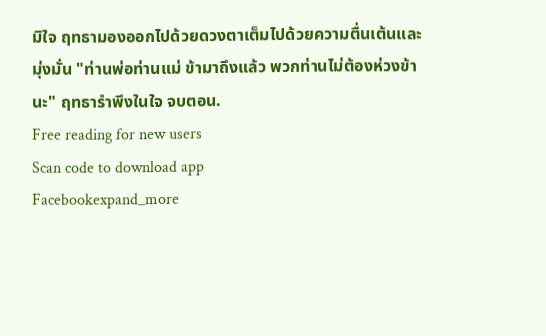มิใจ ฤทธามองออกไปด้วยดวงตาเต็มไปด้วยความตื่นเต้นและมุ่งมั่น "ท่านพ่อท่านแม่ ข้ามาถึงแล้ว พวกท่านไม่ต้องห่วงข้านะ" ฤทธารำพึงในใจ จบตอน.
Free reading for new users
Scan code to download app
Facebookexpand_more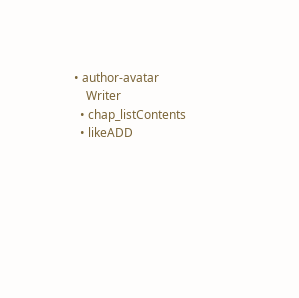• author-avatar
    Writer
  • chap_listContents
  • likeADD